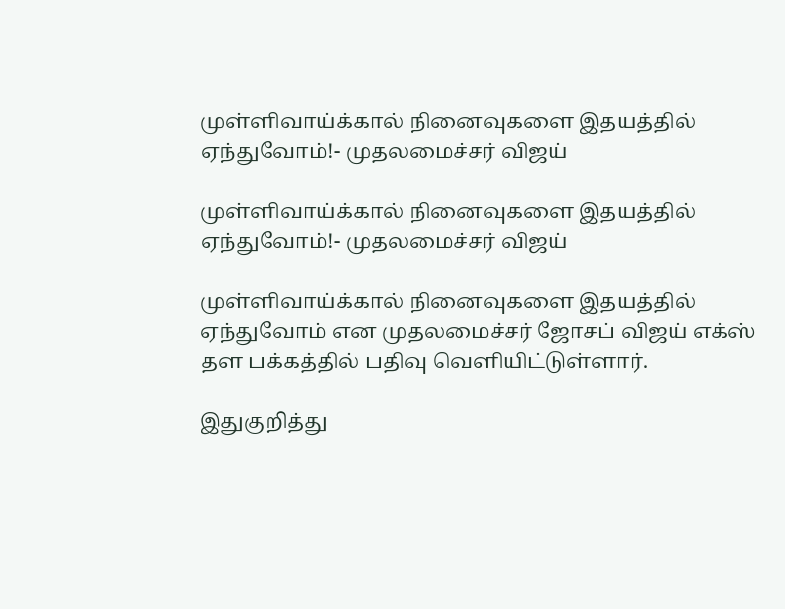முள்ளிவாய்க்கால் நினைவுகளை இதயத்தில் ஏந்துவோம்!- முதலமைச்சர் விஜய்

முள்ளிவாய்க்கால் நினைவுகளை இதயத்தில் ஏந்துவோம்!- முதலமைச்சர் விஜய்

முள்ளிவாய்க்கால் நினைவுகளை இதயத்தில் ஏந்துவோம் என முதலமைச்சர் ஜோசப் விஜய் எக்ஸ் தள பக்கத்தில் பதிவு வெளியிட்டுள்ளார்.

இதுகுறித்து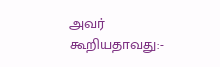அவர் கூறியதாவது:-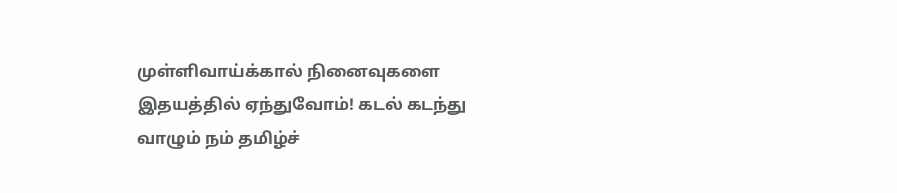முள்ளிவாய்க்கால் நினைவுகளை இதயத்தில் ஏந்துவோம்! கடல் கடந்து வாழும் நம் தமிழ்ச்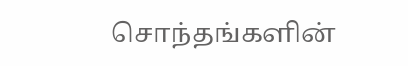சொந்தங்களின்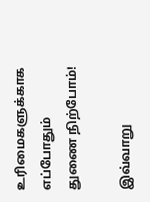உரிமைகளுக்காக எப்போதும் துணை நிற்போம்!

இவ்வாறு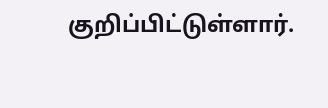குறிப்பிட்டுள்ளார்.